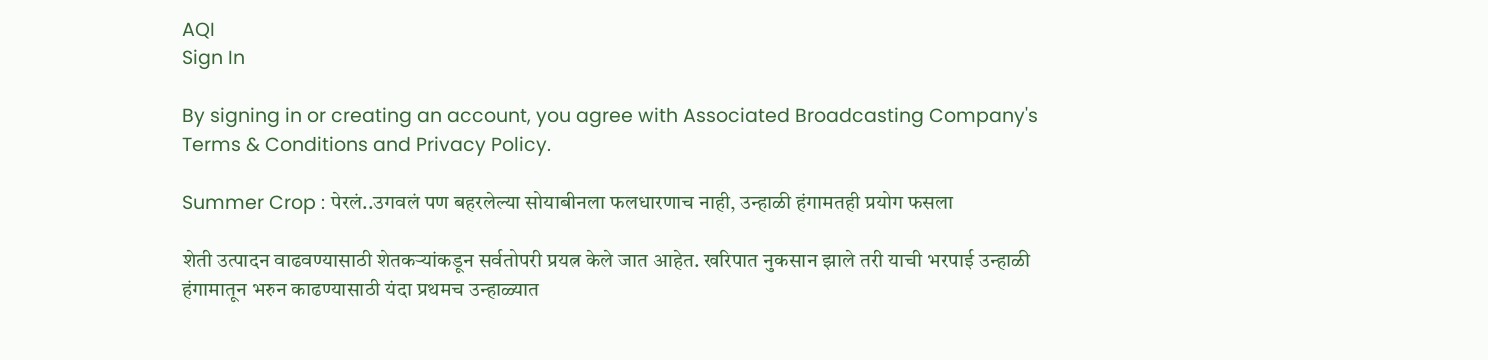AQI
Sign In

By signing in or creating an account, you agree with Associated Broadcasting Company's Terms & Conditions and Privacy Policy.

Summer Crop : पेरलं..उगवलं पण बहरलेल्या सोयाबीनला फलधारणाच नाही, उन्हाळी हंगामतही प्रयोग फसला

शेती उत्पादन वाढवण्यासाठी शेतकऱ्यांकडून सर्वतोपरी प्रयत्न केले जात आहेत. खरिपात नुकसान झाले तरी याची भरपाई उन्हाळी हंगामातून भरुन काढण्यासाठी यंदा प्रथमच उन्हाळ्यात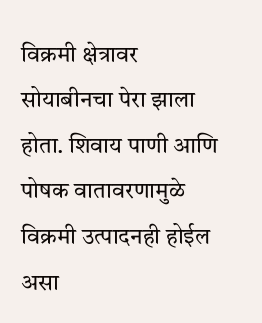विक्रमी क्षेत्रावर सोयाबीनचा पेरा झाला होता. शिवाय पाणी आणि पोषक वातावरणामुळे विक्रमी उत्पादनही होईल असा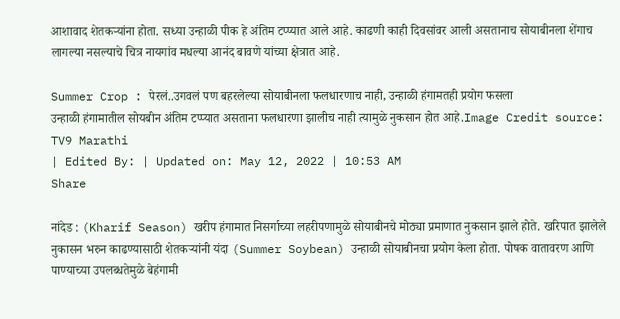आशावाद शेतकऱ्यांना होता. सध्या उन्हाळी पीक हे अंतिम टप्प्यात आले आहे. काढणी काही दिवसांवर आली असतानाच सोयाबीनला शेंगाच लागल्या नसल्याचे चित्र नायगांव मधल्या आनंद बावणे यांच्या क्षेत्रात आहे.

Summer Crop : पेरलं..उगवलं पण बहरलेल्या सोयाबीनला फलधारणाच नाही, उन्हाळी हंगामतही प्रयोग फसला
उन्हाळी हंगामातील सोयबीन अंतिम टप्प्यात असताना फलधारणा झालीच नाही त्यामुळे नुकसान होत आहे.Image Credit source: TV9 Marathi
| Edited By: | Updated on: May 12, 2022 | 10:53 AM
Share

नांदेड : (Kharif Season) खरीप हंगामात निसर्गाच्या लहरीपणामुळे सोयाबीनचे मोठ्या प्रमाणात नुकसान झाले होते. खरिपात झालेले नुकासन भरुन काढण्यासाठी शेतकऱ्यांनी यंदा (Summer Soybean) उन्हाळी सोयाबीनचा प्रयोग केला होता. पोषक वातावरण आणि पाण्याच्या उपलब्धतेमुळे बेहंगामी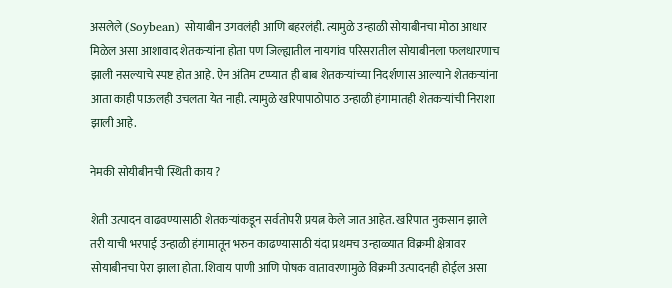असलेले (Soybean) सोयाबीन उगवलंही आणि बहरलंही. त्यामुळे उन्हाळी सोयाबीनचा मोठा आधार मिळेल असा आशावाद शेतकऱ्यांना होता पण जिल्ह्यातील नायगांव परिसरातील सोयाबीनला फलधारणाच झाली नसल्याचे स्पष्ट होत आहे. ऐन अंतिम टप्प्यात ही बाब शेतकऱ्यांच्या निदर्शणास आल्याने शेतकऱ्यांना आता काही पाऊलही उचलता येत नाही. त्यामुळे खरिपापाठोपाठ उन्हाळी हंगामातही शेतकऱ्यांची निराशा झाली आहे.

नेमकी सोयीबीनची स्थिती काय ?

शेती उत्पादन वाढवण्यासाठी शेतकऱ्यांकडून सर्वतोपरी प्रयत्न केले जात आहेत. खरिपात नुकसान झाले तरी याची भरपाई उन्हाळी हंगामातून भरुन काढण्यासाठी यंदा प्रथमच उन्हाळ्यात विक्रमी क्षेत्रावर सोयाबीनचा पेरा झाला होता. शिवाय पाणी आणि पोषक वातावरणामुळे विक्रमी उत्पादनही होईल असा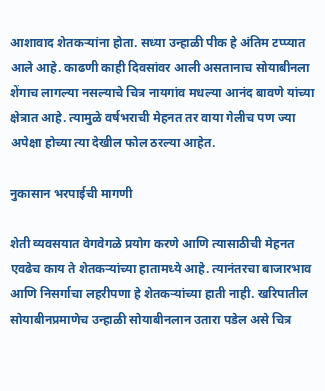आशावाद शेतकऱ्यांना होता. सध्या उन्हाळी पीक हे अंतिम टप्प्यात आले आहे. काढणी काही दिवसांवर आली असतानाच सोयाबीनला शेंगाच लागल्या नसल्याचे चित्र नायगांव मधल्या आनंद बावणे यांच्या क्षेत्रात आहे. त्यामुळे वर्षभराची मेहनत तर वाया गेलीच पण ज्या अपेक्षा होच्या त्या देखील फोल ठरल्या आहेत.

नुकासान भरपाईची मागणी

शेती व्यवसयात वेगवेगळे प्रयोग करणे आणि त्यासाठीची मेहनत एवढेच काय ते शेतकऱ्यांच्या हातामध्ये आहे. त्यानंतरचा बाजारभाव आणि निसर्गाचा लहरीपणा हे शेतकऱ्यांच्या हाती नाही. खरिपातील सोयाबीनप्रमाणेच उन्हाळी सोयाबीनलान उतारा पडेल असे चित्र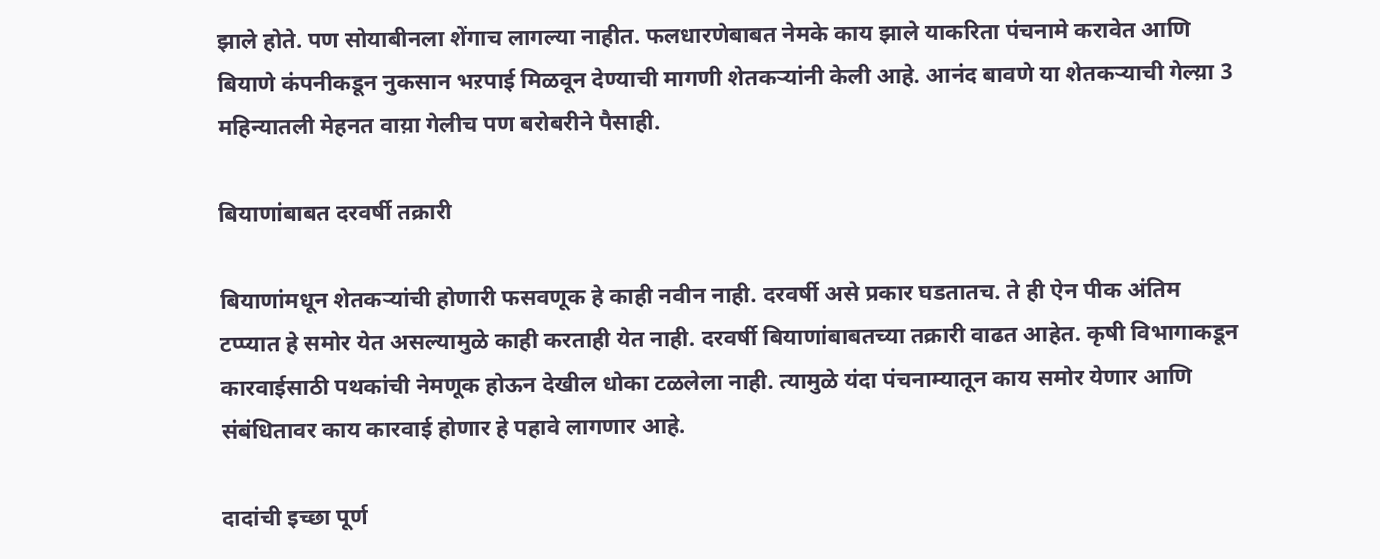झाले होते. पण सोयाबीनला शेंगाच लागल्या नाहीत. फलधारणेबाबत नेमके काय झाले याकरिता पंचनामे करावेत आणि बियाणे कंपनीकडून नुकसान भऱपाई मिळवून देण्याची मागणी शेतकऱ्यांनी केली आहे. आनंद बावणे या शेतकऱ्याची गेल्य़ा 3 महिन्यातली मेहनत वाय़ा गेलीच पण बरोबरीने पैसाही.

बियाणांबाबत दरवर्षी तक्रारी

बियाणांमधून शेतकऱ्यांची होणारी फसवणूक हे काही नवीन नाही. दरवर्षी असे प्रकार घडतातच. ते ही ऐन पीक अंतिम टप्प्यात हे समोर येत असल्यामुळे काही करताही येत नाही. दरवर्षी बियाणांबाबतच्या तक्रारी वाढत आहेत. कृषी विभागाकडून कारवाईसाठी पथकांची नेमणूक होऊन देखील धोका टळलेला नाही. त्यामुळे यंदा पंचनाम्यातून काय समोर येणार आणि संबंधितावर काय कारवाई होणार हे पहावे लागणार आहे.

दादांची इच्छा पूर्ण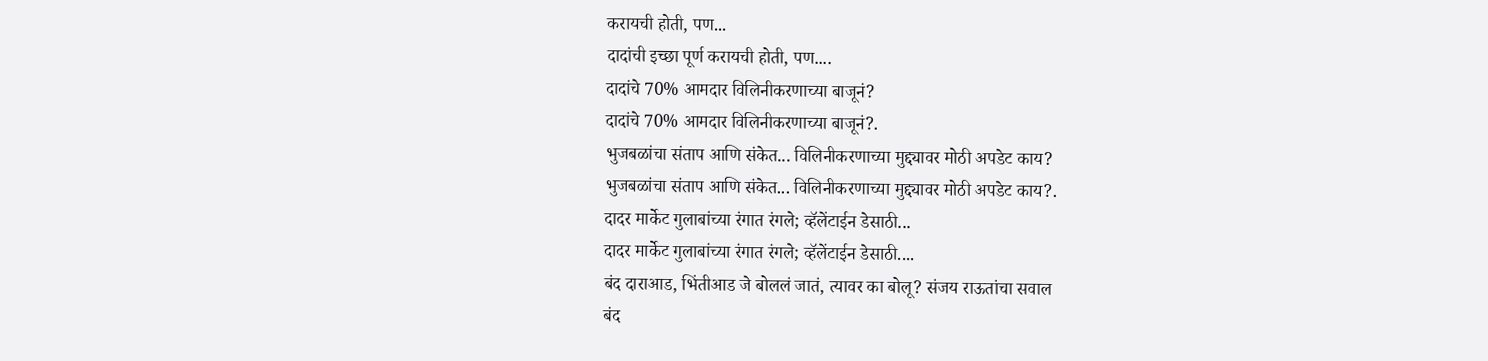करायची होती, पण...
दादांची इच्छा पूर्ण करायची होती, पण....
दादांचे 70% आमदार विलिनीकरणाच्या बाजूनं?
दादांचे 70% आमदार विलिनीकरणाच्या बाजूनं?.
भुजबळांचा संताप आणि संकेत... विलिनीकरणाच्या मुद्द्यावर मोठी अपडेट काय?
भुजबळांचा संताप आणि संकेत... विलिनीकरणाच्या मुद्द्यावर मोठी अपडेट काय?.
दादर मार्केट गुलाबांच्या रंगात रंगले; व्हॅलेंटाईन डेसाठी...
दादर मार्केट गुलाबांच्या रंगात रंगले; व्हॅलेंटाईन डेसाठी....
बंद दाराआड, भिंतीआड जे बोललं जातं, त्यावर का बोलू? संजय राऊतांचा सवाल
बंद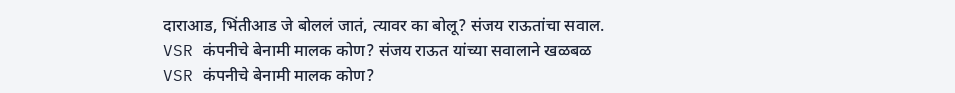दाराआड, भिंतीआड जे बोललं जातं, त्यावर का बोलू? संजय राऊतांचा सवाल.
VSR कंपनीचे बेनामी मालक कोण? संजय राऊत यांच्या सवालाने खळबळ
VSR कंपनीचे बेनामी मालक कोण?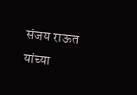संजय राऊत यांच्या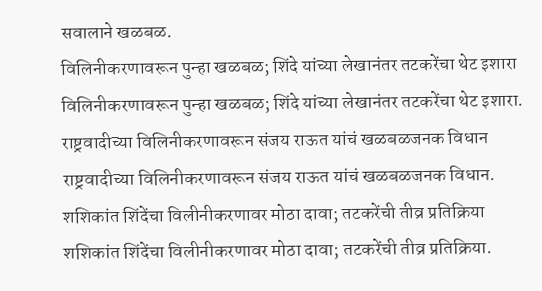सवालाने खळबळ.
विलिनीकरणावरून पुन्हा खळबळ; शिंदे यांच्या लेखानंतर तटकरेंचा थेट इशारा
विलिनीकरणावरून पुन्हा खळबळ; शिंदे यांच्या लेखानंतर तटकरेंचा थेट इशारा.
राष्ट्रवादीच्या विलिनीकरणावरून संजय राऊत यांचं खळबळजनक विधान
राष्ट्रवादीच्या विलिनीकरणावरून संजय राऊत यांचं खळबळजनक विधान.
शशिकांत शिंदेंचा विलीनीकरणावर मोठा दावा; तटकरेंची तीव्र प्रतिक्रिया
शशिकांत शिंदेंचा विलीनीकरणावर मोठा दावा; तटकरेंची तीव्र प्रतिक्रिया.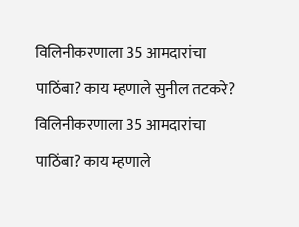विलिनीकरणाला 35 आमदारांचा पाठिंबा? काय म्हणाले सुनील तटकरे?
विलिनीकरणाला 35 आमदारांचा पाठिंबा? काय म्हणाले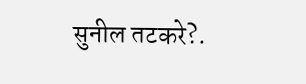सुनील तटकरे?.